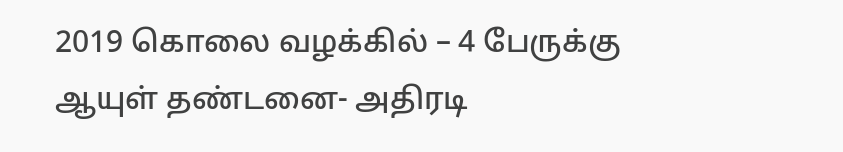2019 கொலை வழக்கில் – 4 பேருக்கு ஆயுள் தண்டனை- அதிரடி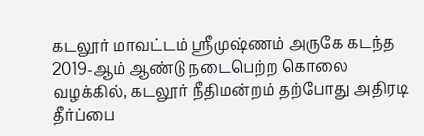கடலூர் மாவட்டம் ஸ்ரீமுஷ்ணம் அருகே கடந்த 2019-ஆம் ஆண்டு நடைபெற்ற கொலை வழக்கில், கடலூர் நீதிமன்றம் தற்போது அதிரடி தீர்ப்பை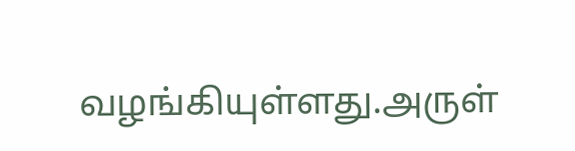வழங்கியுள்ளது.அருள்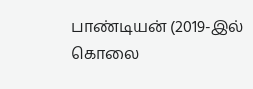பாண்டியன் (2019-இல் கொலை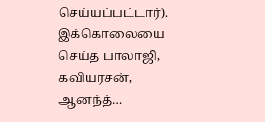செய்யப்பட்டார்). இக்கொலையை செய்த பாலாஜி, கவியரசன், ஆனந்த்…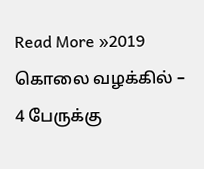Read More »2019 கொலை வழக்கில் – 4 பேருக்கு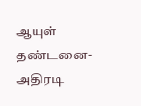ஆயுள் தண்டனை- அதிரடி